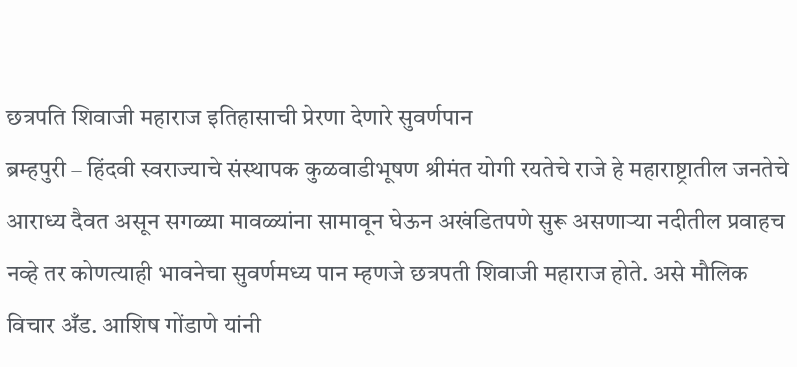छत्रपति शिवाजी महाराज इतिहासाची प्रेरणा देणारे सुवर्णपान
ब्रम्हपुरी – हिंदवी स्वराज्याचे संस्थापक कुळवाडीभूषण श्रीमंत योगी रयतेचे राजे हे महाराष्ट्रातील जनतेचे आराध्य दैवत असून सगळ्या मावळ्यांना सामावून घेऊन अखंडितपणे सुरू असणाऱ्या नदीतील प्रवाहच नव्हे तर कोणत्याही भावनेचा सुवर्णमध्य पान म्हणजे छत्रपती शिवाजी महाराज होते. असे मौलिक विचार अँड. आशिष गोंडाणे यांनी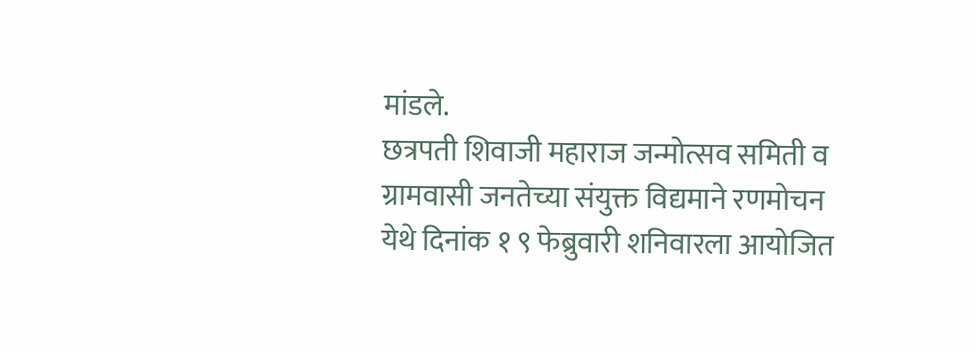मांडले.
छत्रपती शिवाजी महाराज जन्मोत्सव समिती व ग्रामवासी जनतेच्या संयुक्त विद्यमाने रणमोचन येथे दिनांक १ ९ फेब्रुवारी शनिवारला आयोजित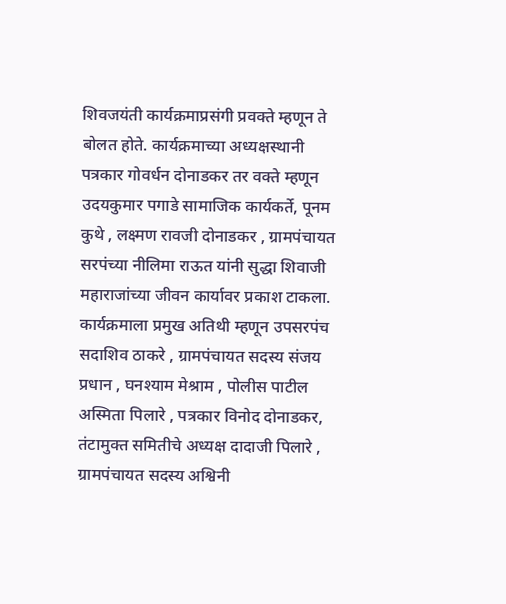शिवजयंती कार्यक्रमाप्रसंगी प्रवक्ते म्हणून ते बोलत होते. कार्यक्रमाच्या अध्यक्षस्थानी पत्रकार गोवर्धन दोनाडकर तर वक्ते म्हणून उदयकुमार पगाडे सामाजिक कार्यकर्ते, पूनम कुथे , लक्ष्मण रावजी दोनाडकर , ग्रामपंचायत सरपंच्या नीलिमा राऊत यांनी सुद्धा शिवाजी महाराजांच्या जीवन कार्यावर प्रकाश टाकला.
कार्यक्रमाला प्रमुख अतिथी म्हणून उपसरपंच सदाशिव ठाकरे , ग्रामपंचायत सदस्य संजय प्रधान , घनश्याम मेश्राम , पोलीस पाटील अस्मिता पिलारे , पत्रकार विनोद दोनाडकर, तंटामुक्त समितीचे अध्यक्ष दादाजी पिलारे , ग्रामपंचायत सदस्य अश्विनी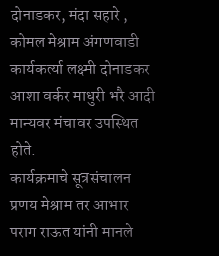दोनाडकर, मंदा सहारे , कोमल मेश्राम अंगणवाडी कार्यकर्त्या लक्ष्मी दोनाडकर आशा वर्कर माधुरी भरै आदी मान्यवर मंचावर उपस्थित होते.
कार्यक्रमाचे सूत्रसंचालन प्रणय मेश्राम तर आभार पराग राऊत यांनी मानले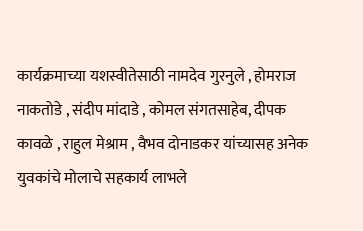कार्यक्रमाच्या यशस्वीतेसाठी नामदेव गुरनुले , होमराज नाकतोडे , संदीप मांदाडे , कोमल संगतसाहेब, दीपक कावळे , राहुल मेश्राम , वैभव दोनाडकर यांच्यासह अनेक युवकांचे मोलाचे सहकार्य लाभले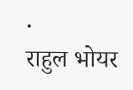.
राहुल भोयर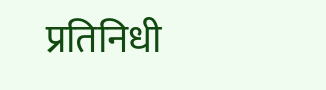प्रतिनिधी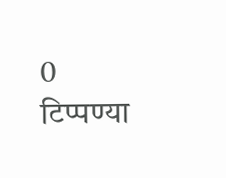0 टिप्पण्या